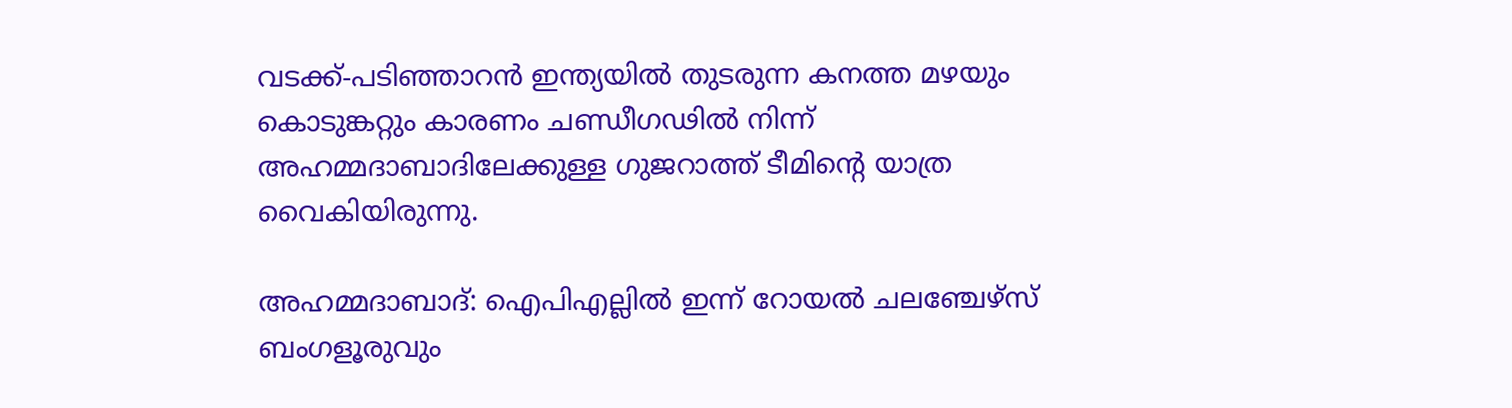വടക്ക്-പടിഞ്ഞാറൻ ഇന്ത്യയിൽ തുടരുന്ന കനത്ത മഴയും കൊടുങ്കറ്റും കാരണം ചണ്ഡീഗഢിൽ നിന്ന് അഹമ്മദാബാദിലേക്കുള്ള ഗുജറാത്ത് ടീമിന്‍റെ യാത്ര വൈകിയിരുന്നു.

അഹമ്മദാബാദ്: ഐപിഎല്ലില്‍ ഇന്ന് റോയൽ ചലഞ്ചേഴ്സ് ബംഗളൂരുവും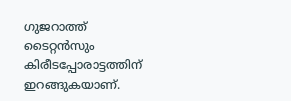ഗുജറാത്ത് ടൈറ്റൻസും കിരീടപ്പോരാട്ടത്തിന് ഇറങ്ങുകയാണ്.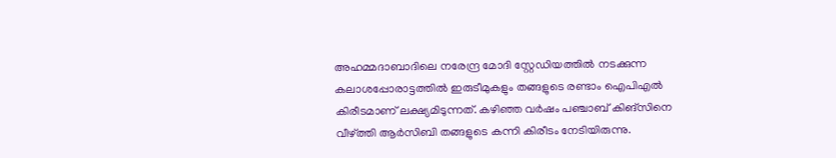അഹമ്മദാബാദിലെ നരേന്ദ്ര മോദി സ്റ്റേഡിയത്തിൽ നടക്കുന്ന കലാശപ്പോരാട്ടത്തിൽ ഇരുടീമുകളും തങ്ങളുടെ രണ്ടാം ഐപിഎൽ കിരീടമാണ് ലക്ഷ്യമിടുന്നത്. കഴിഞ്ഞ വർഷം പഞ്ചാബ് കിങ്സിനെ വീഴ്ത്തി ആർസിബി തങ്ങളുടെ കന്നി കിരീടം നേടിയിരുന്നു.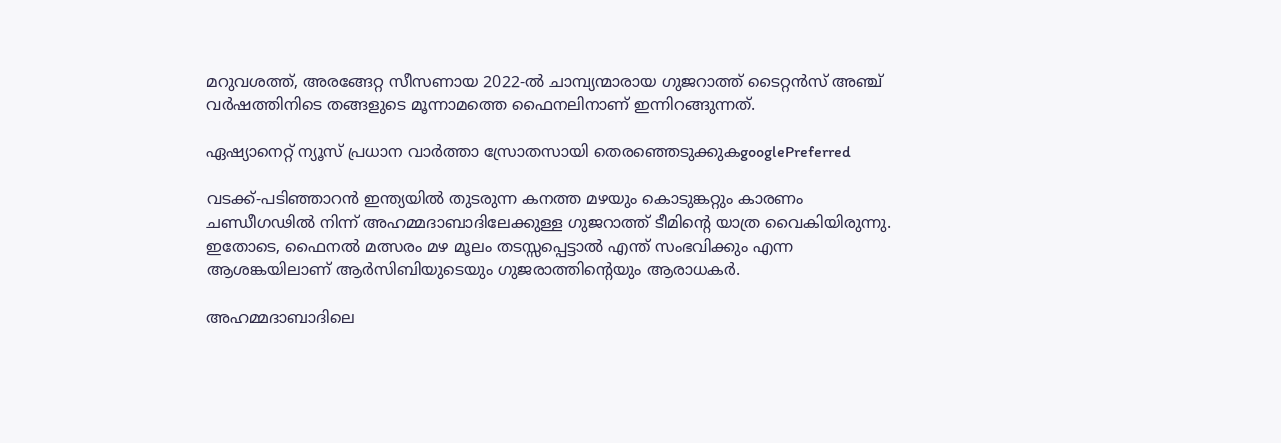മറുവശത്ത്, അരങ്ങേറ്റ സീസണായ 2022-ൽ ചാമ്പ്യന്മാരായ ഗുജറാത്ത് ടൈറ്റൻസ് അഞ്ച് വർഷത്തിനിടെ തങ്ങളുടെ മൂന്നാമത്തെ ഫൈനലിനാണ് ഇന്നിറങ്ങുന്നത്.

ഏഷ്യാനെറ്റ് ന്യൂസ് പ്രധാന വാർത്താ സ്രോതസായി തെരഞ്ഞെടുക്കുകgooglePreferred

വടക്ക്-പടിഞ്ഞാറൻ ഇന്ത്യയിൽ തുടരുന്ന കനത്ത മഴയും കൊടുങ്കറ്റും കാരണം ചണ്ഡീഗഢിൽ നിന്ന് അഹമ്മദാബാദിലേക്കുള്ള ഗുജറാത്ത് ടീമിന്‍റെ യാത്ര വൈകിയിരുന്നു. ഇതോടെ, ഫൈനൽ മത്സരം മഴ മൂലം തടസ്സപ്പെട്ടാൽ എന്ത് സംഭവിക്കും എന്ന ആശങ്കയിലാണ് ആര്‍സിബിയുടെയും ഗുജരാത്തിന്‍റെയും ആരാധകർ.

അഹമ്മദാബാദിലെ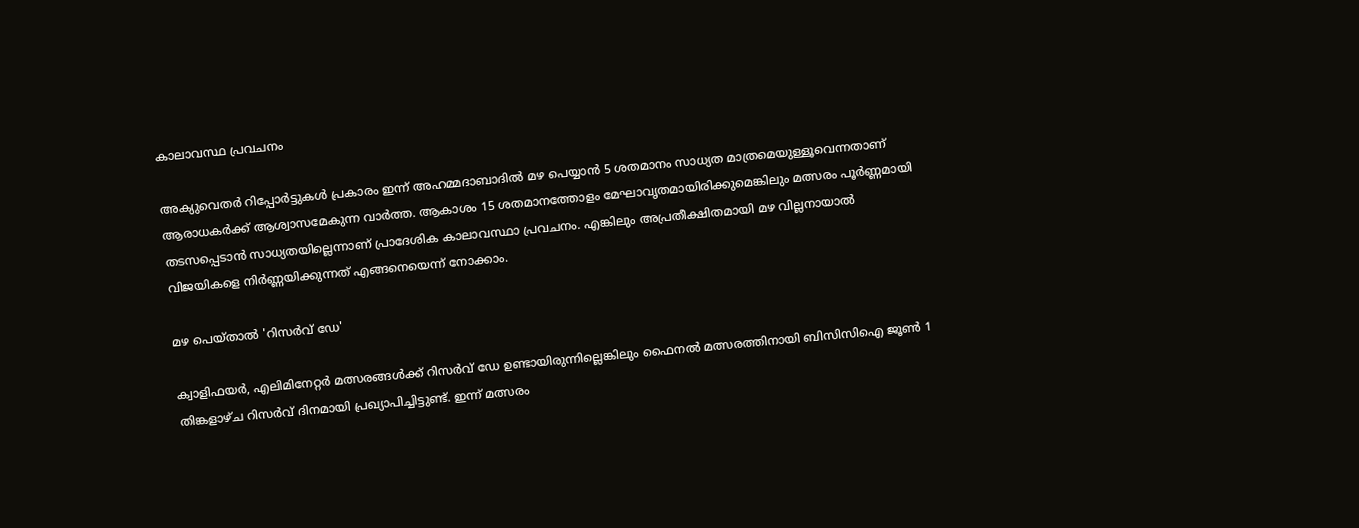കാലാവസ്ഥ പ്രവചനം

അക്യുവെതർ റിപ്പോർട്ടുകൾ പ്രകാരം ഇന്ന് അഹമ്മദാബാദിൽ മഴ പെയ്യാൻ 5 ശതമാനം സാധ്യത മാത്രമെയുള്ളൂവെന്നതാണ് ആരാധകര്‍ക്ക് ആശ്വാസമേകുന്ന വാര്‍ത്ത. ആകാശം 15 ശതമാനത്തോളം മേഘാവൃതമായിരിക്കുമെങ്കിലും മത്സരം പൂർണ്ണമായി തടസപ്പെടാൻ സാധ്യതയില്ലെന്നാണ് പ്രാദേശിക കാലാവസ്ഥാ പ്രവചനം. എങ്കിലും അപ്രതീക്ഷിതമായി മഴ വില്ലനായാൽ വിജയികളെ നിർണ്ണയിക്കുന്നത് എങ്ങനെയെന്ന് നോക്കാം.

മഴ പെയ്താൽ 'റിസർവ് ഡേ'

ക്വാളിഫയർ, എലിമിനേറ്റർ മത്സരങ്ങൾക്ക് റിസർവ് ഡേ ഉണ്ടായിരുന്നില്ലെങ്കിലും ഫൈനൽ മത്സരത്തിനായി ബിസിസിഐ ജൂൺ 1 തിങ്കളാഴ്ച റിസർവ് ദിനമായി പ്രഖ്യാപിച്ചിട്ടുണ്ട്. ഇന്ന് മത്സരം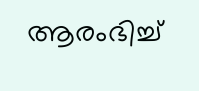ആരംഭിച്ച്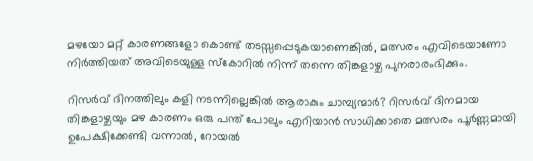മഴയോ മറ്റ് കാരണങ്ങളോ കൊണ്ട് തടസ്സപ്പെടുകയാണെങ്കിൽ, മത്സരം എവിടെയാണോ നിർത്തിയത് അവിടെയുള്ള സ്കോറിൽ നിന്ന് തന്നെ തിങ്കളാഴ്ച പുനരാരംഭിക്കും.

റിസർവ് ദിനത്തിലും കളി നടന്നില്ലെങ്കിൽ ആരാകും ചാമ്പ്യന്മാർ? റിസര്‍വ് ദിനമായ തിങ്കളാഴ്ചയും മഴ കാരണം ഒരു പന്ത് പോലും എറിയാൻ സാധിക്കാതെ മത്സരം പൂർണ്ണമായി ഉപേക്ഷിക്കേണ്ടി വന്നാൽ, റോയൽ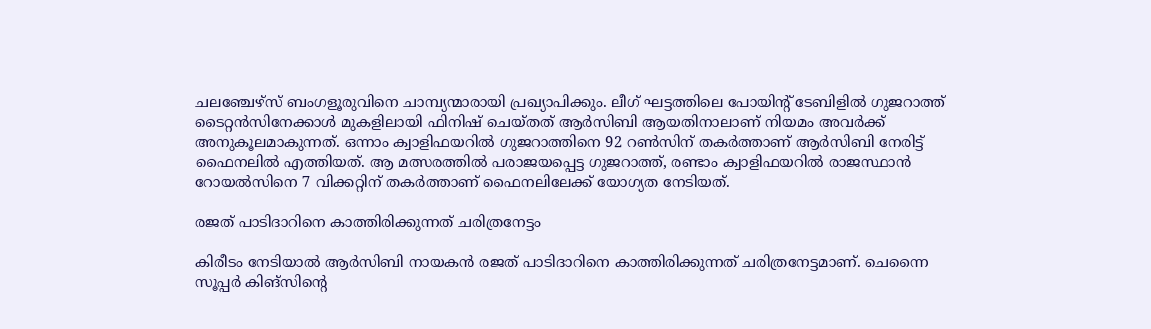ചലഞ്ചേഴ്സ് ബംഗളൂരുവിനെ ചാമ്പ്യന്മാരായി പ്രഖ്യാപിക്കും. ലീഗ് ഘട്ടത്തിലെ പോയിന്‍റ് ടേബിളിൽ ഗുജറാത്ത് ടൈറ്റൻസിനേക്കാൾ മുകളിലായി ഫിനിഷ് ചെയ്തത് ആർസിബി ആയതിനാലാണ് നിയമം അവർക്ക് അനുകൂലമാകുന്നത്. ഒന്നാം ക്വാളിഫയറിൽ ഗുജറാത്തിനെ 92 റൺസിന് തകർത്താണ് ആർസിബി നേരിട്ട് ഫൈനലിൽ എത്തിയത്. ആ മത്സരത്തിൽ പരാജയപ്പെട്ട ഗുജറാത്ത്, രണ്ടാം ക്വാളിഫയറിൽ രാജസ്ഥാൻ റോയൽസിനെ 7 വിക്കറ്റിന് തകർത്താണ് ഫൈനലിലേക്ക് യോഗ്യത നേടിയത്.

രജത് പാടിദാറിനെ കാത്തിരിക്കുന്നത് ചരിത്രനേട്ടം

കിരീടം നേടിയാൽ ആർസിബി നായകൻ രജത് പാടിദാറിനെ കാത്തിരിക്കുന്നത് ചരിത്രനേട്ടമാണ്. ചെന്നൈ സൂപ്പർ കിങ്സിന്‍റെ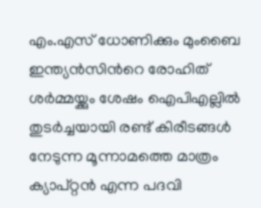എം.എസ് ധോണിക്കും മുംബൈ ഇന്ത്യൻസിന്‍റെ രോഹിത് ശർമ്മയ്ക്കും ശേഷം ഐപിഎല്ലിൽ തുടർച്ചയായി രണ്ട് കിരീടങ്ങൾ നേടുന്ന മൂന്നാമത്തെ മാത്രം ക്യാപ്റ്റൻ എന്ന പദവി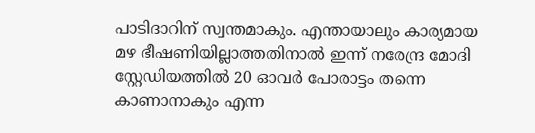പാടിദാറിന് സ്വന്തമാകും. എന്തായാലും കാര്യമായ മഴ ഭീഷണിയില്ലാത്തതിനാല്‍ ഇന്ന് നരേന്ദ്ര മോദി സ്റ്റേഡിയത്തിൽ 20 ഓവർ പോരാട്ടം തന്നെ കാണാനാകും എന്ന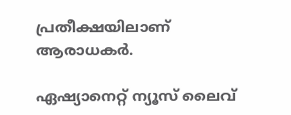പ്രതീക്ഷയിലാണ് ആരാധകര്‍.

ഏഷ്യാനെറ്റ് ന്യൂസ് ലൈവ്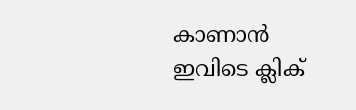കാണാന്‍ ഇവിടെ ക്ലിക്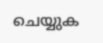ചെയ്യുക